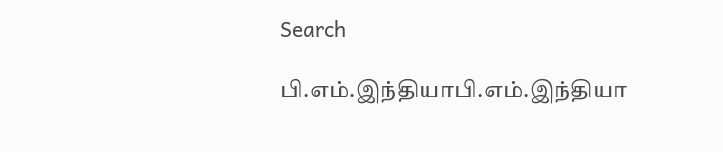Search

பி.எம்.இந்தியாபி.எம்.இந்தியா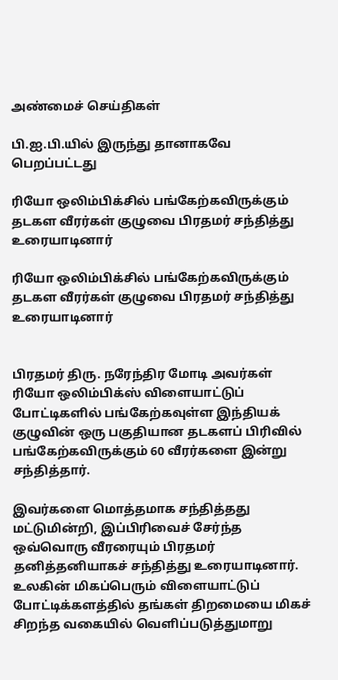அண்மைச் செய்திகள்

பி.ஐ.பி.யில் இருந்து தானாகவே பெறப்பட்டது

ரியோ ஒலிம்பிக்சில் பங்கேற்கவிருக்கும் தடகள வீரர்கள் குழுவை பிரதமர் சந்தித்து உரையாடினார்

ரியோ ஒலிம்பிக்சில் பங்கேற்கவிருக்கும் தடகள வீரர்கள் குழுவை பிரதமர் சந்தித்து உரையாடினார்


பிரதமர் திரு. நரேந்திர மோடி அவர்கள் ரியோ ஒலிம்பிக்ஸ் விளையாட்டுப் போட்டிகளில் பங்கேற்கவுள்ள இந்தியக் குழுவின் ஒரு பகுதியான தடகளப் பிரிவில் பங்கேற்கவிருக்கும் 60 வீரர்களை இன்று சந்தித்தார்.

இவர்களை மொத்தமாக சந்தித்தது மட்டுமின்றி, இப்பிரிவைச் சேர்ந்த ஒவ்வொரு வீரரையும் பிரதமர் தனித்தனியாகச் சந்தித்து உரையாடினார். உலகின் மிகப்பெரும் விளையாட்டுப் போட்டிக்களத்தில் தங்கள் திறமையை மிகச் சிறந்த வகையில் வெளிப்படுத்துமாறு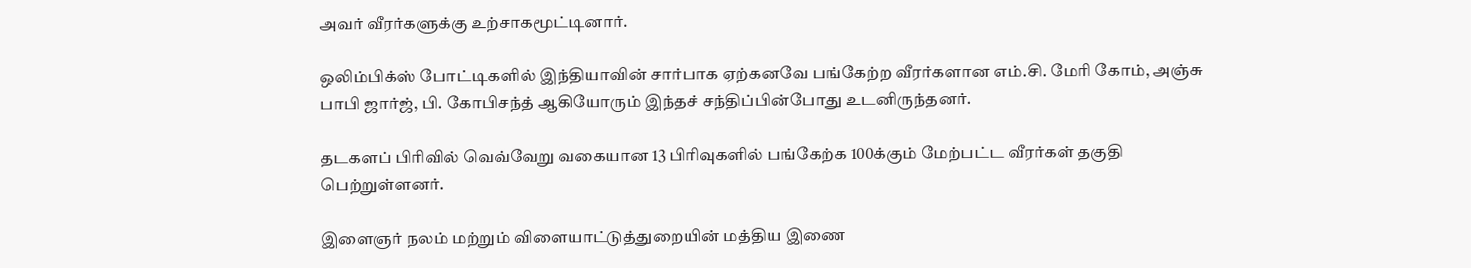அவர் வீரர்களுக்கு உற்சாகமூட்டினார்.

ஒலிம்பிக்ஸ் போட்டிகளில் இந்தியாவின் சார்பாக ஏற்கனவே பங்கேற்ற வீரர்களான எம்.சி. மேரி கோம், அஞ்சு பாபி ஜார்ஜ், பி. கோபிசந்த் ஆகியோரும் இந்தச் சந்திப்பின்போது உடனிருந்தனர்.

தடகளப் பிரிவில் வெவ்வேறு வகையான 13 பிரிவுகளில் பங்கேற்க 100க்கும் மேற்பட்ட வீரர்கள் தகுதி பெற்றுள்ளனர்.

இளைஞர் நலம் மற்றும் விளையாட்டுத்துறையின் மத்திய இணை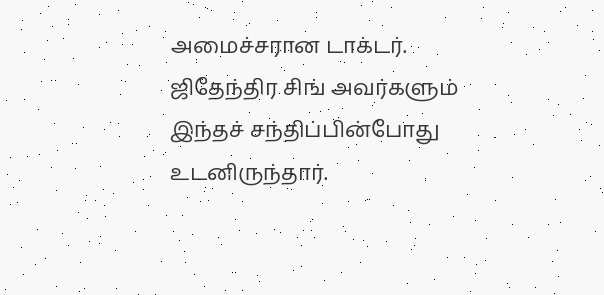அமைச்சரான டாக்டர். ஜிதேந்திர சிங் அவர்களும் இந்தச் சந்திப்பின்போது உடனிருந்தார்.